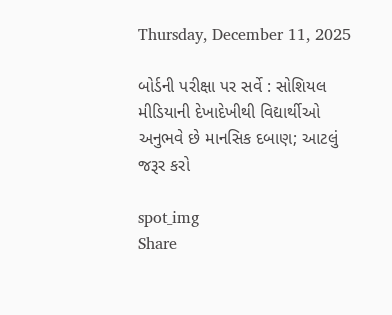Thursday, December 11, 2025

બોર્ડની પરીક્ષા પર સર્વે : સોશિયલ મીડિયાની દેખાદેખીથી વિદ્યાર્થીઓ અનુભવે છે માનસિક દબાણ; આટલું જરૂર કરો

spot_img
Share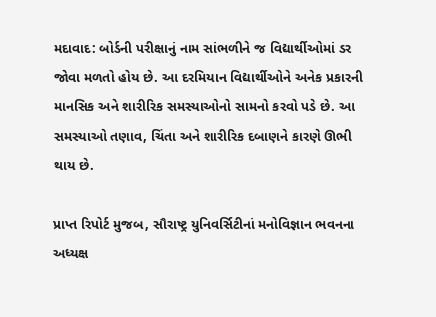મદાવાદ: બોર્ડની પરીક્ષાનું નામ સાંભળીને જ વિદ્યાર્થીઓમાં ડર જોવા મળતો હોય છે. આ દરમિયાન વિદ્યાર્થીઓને અનેક પ્રકારની માનસિક અને શારીરિક સમસ્યાઓનો સામનો કરવો પડે છે. આ સમસ્યાઓ તણાવ, ચિંતા અને શારીરિક દબાણને કારણે ઊભી થાય છે.

પ્રાપ્ત રિપોર્ટ મુજબ, સૌરાષ્ટ્ર યુનિવર્સિટીનાં મનોવિજ્ઞાન ભવનના અધ્યક્ષ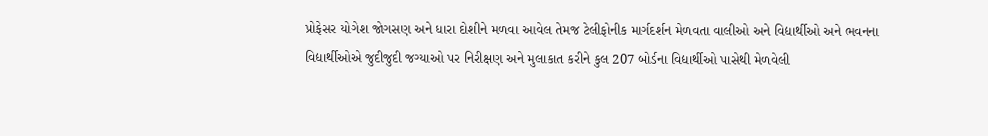પ્રોફેસર યોગેશ જોગસણ અને ધારા દોશીને મળવા આવેલ તેમજ ટેલીફોનીક માર્ગદર્શન મેળવતા વાલીઓ અને વિદ્યાર્થીઓ અને ભવનના વિદ્યાર્થીઓએ જુદીજુદી જગ્યાઓ પર નિરીક્ષણ અને મુલાકાત કરીને કુલ 207 બોર્ડના વિદ્યાર્થીઓ પાસેથી મેળવેલી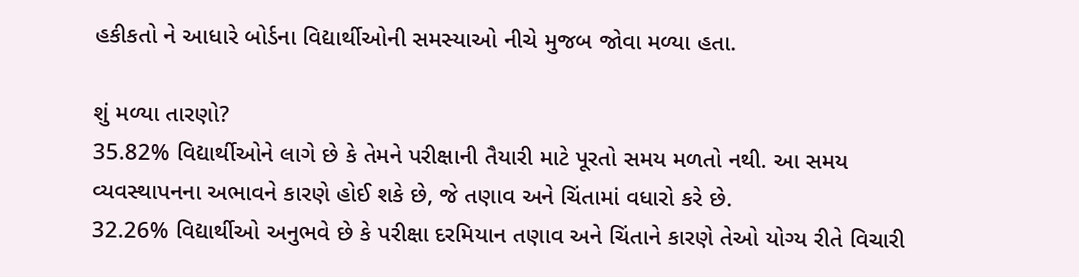હકીકતો ને આધારે બોર્ડના વિદ્યાર્થીઓની સમસ્યાઓ નીચે મુજબ જોવા મળ્યા હતા.

શું મળ્યા તારણો?
35.82% વિદ્યાર્થીઓને લાગે છે કે તેમને પરીક્ષાની તૈયારી માટે પૂરતો સમય મળતો નથી. આ સમય વ્યવસ્થાપનના અભાવને કારણે હોઈ શકે છે, જે તણાવ અને ચિંતામાં વધારો કરે છે.
32.26% વિદ્યાર્થીઓ અનુભવે છે કે પરીક્ષા દરમિયાન તણાવ અને ચિંતાને કારણે તેઓ યોગ્ય રીતે વિચારી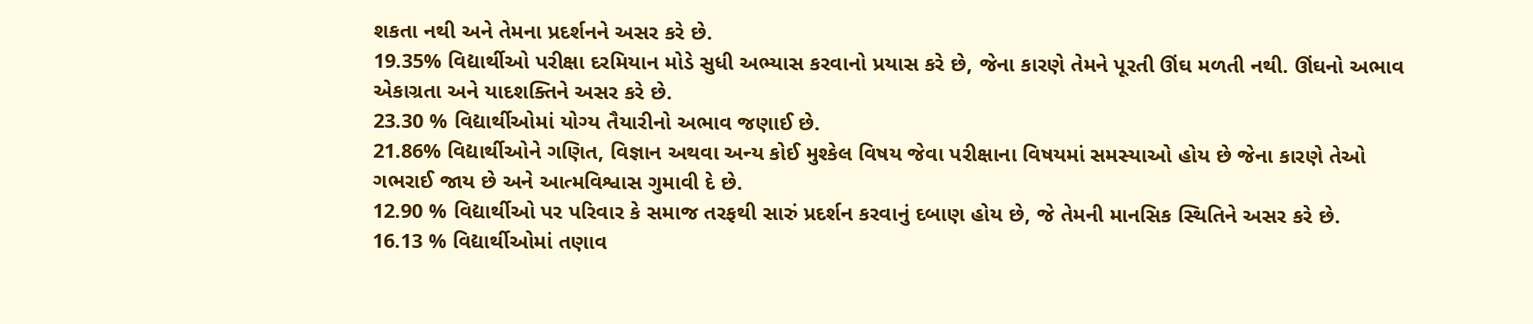શકતા નથી અને તેમના પ્રદર્શનને અસર કરે છે.
19.35% વિદ્યાર્થીઓ પરીક્ષા દરમિયાન મોડે સુધી અભ્યાસ કરવાનો પ્રયાસ કરે છે, જેના કારણે તેમને પૂરતી ઊંઘ મળતી નથી. ઊંઘનો અભાવ એકાગ્રતા અને યાદશક્તિને અસર કરે છે.
23.30 % વિદ્યાર્થીઓમાં યોગ્ય તૈયારીનો અભાવ જણાઈ છે.
21.86% વિદ્યાર્થીઓને ગણિત, વિજ્ઞાન અથવા અન્ય કોઈ મુશ્કેલ વિષય જેવા પરીક્ષાના વિષયમાં સમસ્યાઓ હોય છે જેના કારણે તેઓ ગભરાઈ જાય છે અને આત્મવિશ્વાસ ગુમાવી દે છે.
12.90 % વિદ્યાર્થીઓ પર પરિવાર કે સમાજ તરફથી સારું પ્રદર્શન કરવાનું દબાણ હોય છે, જે તેમની માનસિક સ્થિતિને અસર કરે છે.
16.13 % વિદ્યાર્થીઓમાં તણાવ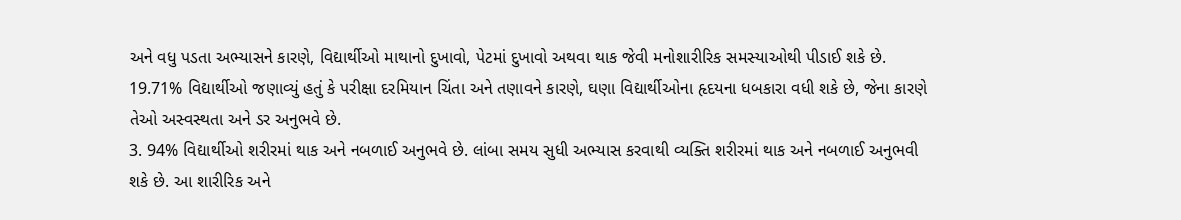અને વધુ પડતા અભ્યાસને કારણે, વિદ્યાર્થીઓ માથાનો દુખાવો, પેટમાં દુખાવો અથવા થાક જેવી મનોશારીરિક સમસ્યાઓથી પીડાઈ શકે છે.
19.71% વિદ્યાર્થીઓ જણાવ્યું હતું કે પરીક્ષા દરમિયાન ચિંતા અને તણાવને કારણે, ઘણા વિદ્યાર્થીઓના હૃદયના ધબકારા વધી શકે છે, જેના કારણે તેઓ અસ્વસ્થતા અને ડર અનુભવે છે.
3. 94% વિદ્યાર્થીઓ શરીરમાં થાક અને નબળાઈ અનુભવે છે. લાંબા સમય સુધી અભ્યાસ કરવાથી વ્યક્તિ શરીરમાં થાક અને નબળાઈ અનુભવી શકે છે. આ શારીરિક અને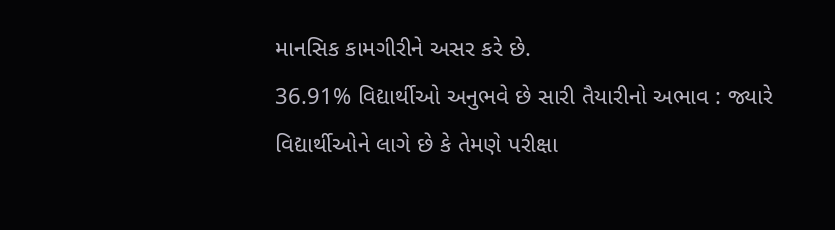માનસિક કામગીરીને અસર કરે છે.
36.91% વિદ્યાર્થીઓ અનુભવે છે સારી તૈયારીનો અભાવ : જ્યારે વિદ્યાર્થીઓને લાગે છે કે તેમણે પરીક્ષા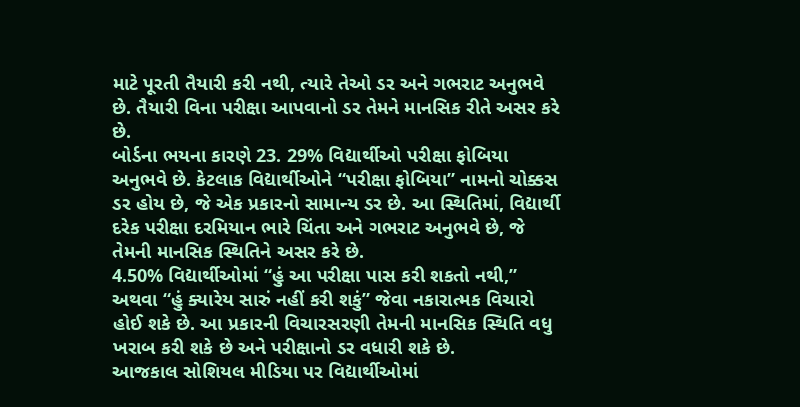માટે પૂરતી તૈયારી કરી નથી, ત્યારે તેઓ ડર અને ગભરાટ અનુભવે છે. તૈયારી વિના પરીક્ષા આપવાનો ડર તેમને માનસિક રીતે અસર કરે છે.
બોર્ડના ભયના કારણે 23. 29% વિદ્યાર્થીઓ પરીક્ષા ફોબિયા અનુભવે છે. કેટલાક વિદ્યાર્થીઓને “પરીક્ષા ફોબિયા” નામનો ચોક્કસ ડર હોય છે, જે એક પ્રકારનો સામાન્ય ડર છે. આ સ્થિતિમાં, વિદ્યાર્થી દરેક પરીક્ષા દરમિયાન ભારે ચિંતા અને ગભરાટ અનુભવે છે, જે તેમની માનસિક સ્થિતિને અસર કરે છે.
4.50% વિદ્યાર્થીઓમાં “હું આ પરીક્ષા પાસ કરી શકતો નથી,” અથવા “હું ક્યારેય સારું નહીં કરી શકું” જેવા નકારાત્મક વિચારો હોઈ શકે છે. આ પ્રકારની વિચારસરણી તેમની માનસિક સ્થિતિ વધુ ખરાબ કરી શકે છે અને પરીક્ષાનો ડર વધારી શકે છે.
આજકાલ સોશિયલ મીડિયા પર વિદ્યાર્થીઓમાં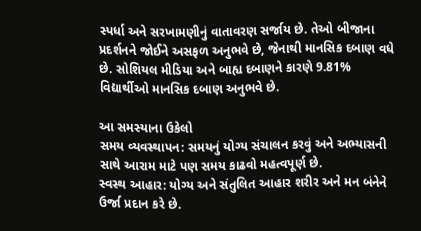સ્પર્ધા અને સરખામણીનું વાતાવરણ સર્જાય છે. તેઓ બીજાના પ્રદર્શનને જોઈને અસફળ અનુભવે છે, જેનાથી માનસિક દબાણ વધે છે. સોશિયલ મીડિયા અને બાહ્ય દબાણને કારણે 9.81% વિદ્યાર્થીઓ માનસિક દબાણ અનુભવે છે.

આ સમસ્યાના ઉકેલો
સમય વ્યવસ્થાપન: સમયનું યોગ્ય સંચાલન કરવું અને અભ્યાસની સાથે આરામ માટે પણ સમય કાઢવો મહત્વપૂર્ણ છે.
સ્વસ્થ આહાર: યોગ્ય અને સંતુલિત આહાર શરીર અને મન બંનેને ઉર્જા પ્રદાન કરે છે.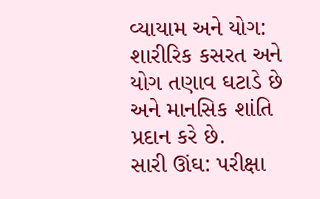વ્યાયામ અને યોગ: શારીરિક કસરત અને યોગ તણાવ ઘટાડે છે અને માનસિક શાંતિ પ્રદાન કરે છે.
સારી ઊંઘ: પરીક્ષા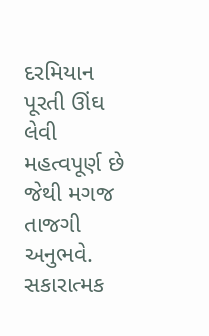દરમિયાન પૂરતી ઊંઘ લેવી મહત્વપૂર્ણ છે જેથી મગજ તાજગી અનુભવે.
સકારાત્મક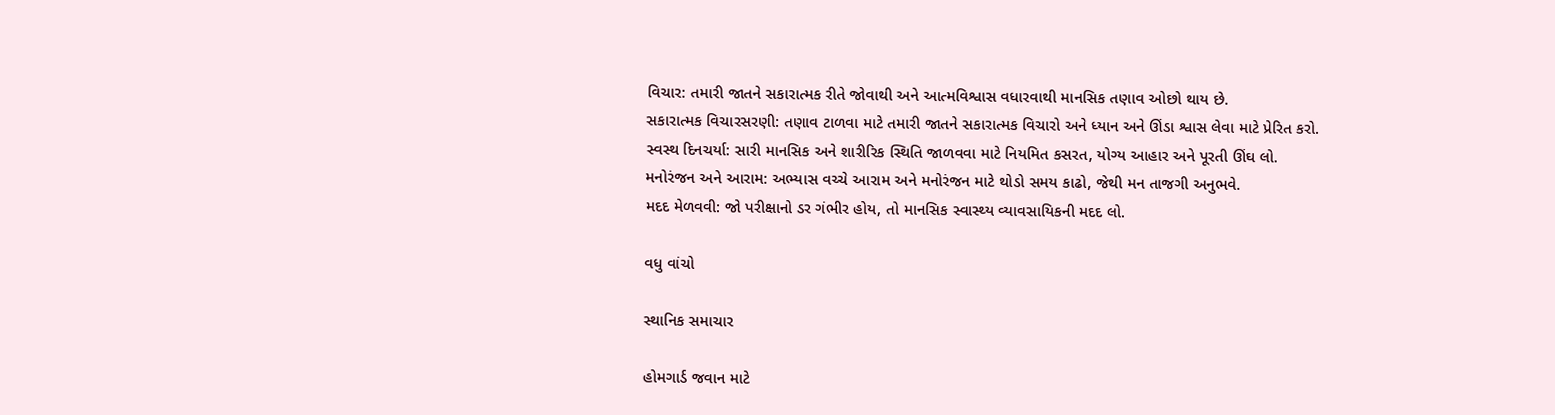વિચાર: તમારી જાતને સકારાત્મક રીતે જોવાથી અને આત્મવિશ્વાસ વધારવાથી માનસિક તણાવ ઓછો થાય છે.
સકારાત્મક વિચારસરણી: તણાવ ટાળવા માટે તમારી જાતને સકારાત્મક વિચારો અને ધ્યાન અને ઊંડા શ્વાસ લેવા માટે પ્રેરિત કરો.
સ્વસ્થ દિનચર્યા: સારી માનસિક અને શારીરિક સ્થિતિ જાળવવા માટે નિયમિત કસરત, યોગ્ય આહાર અને પૂરતી ઊંઘ લો.
મનોરંજન અને આરામ: અભ્યાસ વચ્ચે આરામ અને મનોરંજન માટે થોડો સમય કાઢો, જેથી મન તાજગી અનુભવે.
મદદ મેળવવી: જો પરીક્ષાનો ડર ગંભીર હોય, તો માનસિક સ્વાસ્થ્ય વ્યાવસાયિકની મદદ લો.

વધુ વાંચો

સ્થાનિક સમાચાર

હોમગાર્ડ જવાન માટે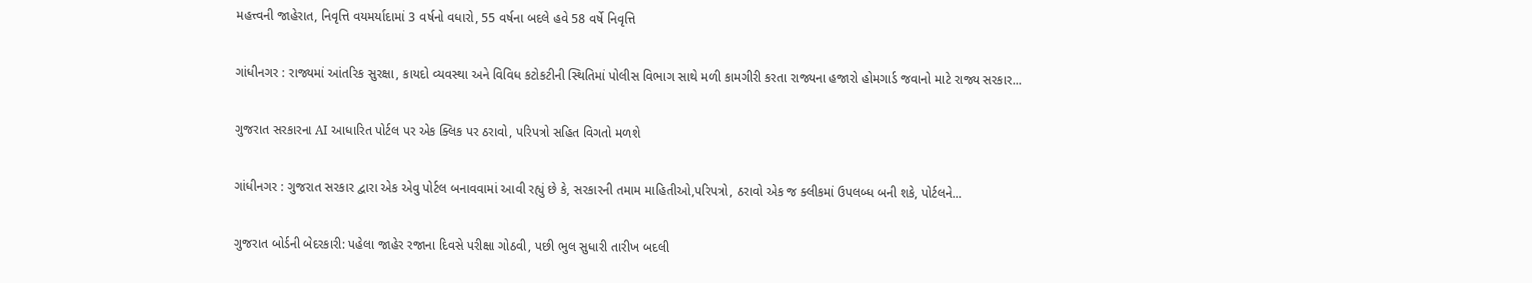મહત્ત્વની જાહેરાત, નિવૃત્તિ વયમર્યાદામાં 3 વર્ષનો વધારો, 55 વર્ષના બદલે હવે 58 વર્ષે નિવૃત્તિ

ગાંધીનગર : રાજ્યમાં આંતરિક સુરક્ષા, કાયદો વ્યવસ્થા અને વિવિધ કટોકટીની સ્થિતિમાં પોલીસ વિભાગ સાથે મળી કામગીરી કરતા રાજ્યના હજારો હોમગાર્ડ જવાનો માટે રાજ્ય સરકાર...

ગુજરાત સરકારના AI આધારિત પોર્ટલ પર એક ક્લિક પર ઠરાવો, પરિપત્રો સહિત વિગતો મળશે

ગાંધીનગર : ગુજરાત સરકાર દ્વારા એક એવુ પોર્ટલ બનાવવામાં આવી રહ્યું છે કે, સરકારની તમામ માહિતીઓ,પરિપત્રો, ઠરાવો એક જ ક્લીકમાં ઉપલબ્ધ બની શકે, પોર્ટલને...

ગુજરાત બોર્ડની બેદરકારી: પહેલા જાહેર રજાના દિવસે પરીક્ષા ગોઠવી, પછી ભુલ સુધારી તારીખ બદલી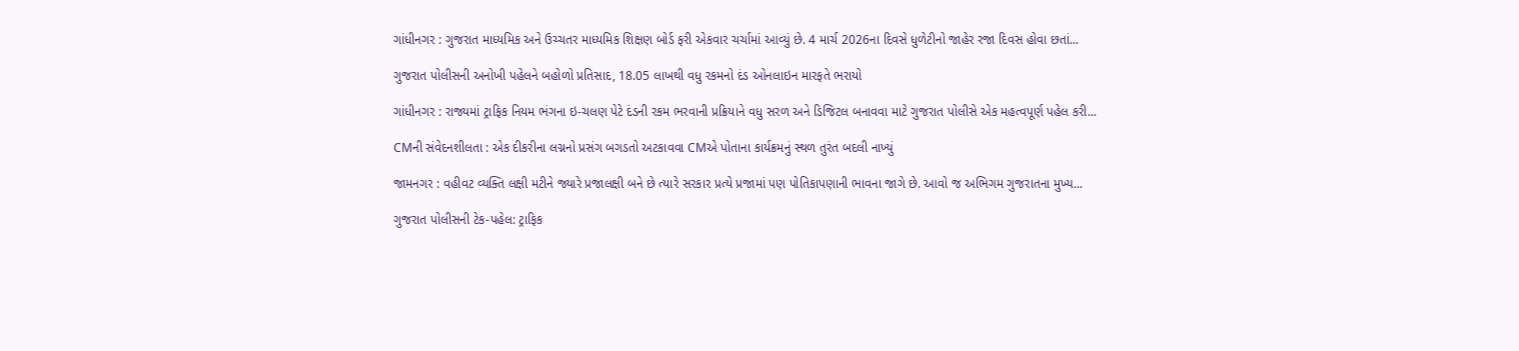ગાંધીનગર : ગુજરાત માધ્યમિક અને ઉચ્ચતર માધ્યમિક શિક્ષણ બોર્ડ ફરી એકવાર ચર્ચામાં આવ્યું છે. 4 માર્ચ 2026ના દિવસે ધુળેટીનો જાહેર રજા દિવસ હોવા છતાં...

ગુજરાત પોલીસની અનોખી પહેલને બહોળો પ્રતિસાદ, 18.05 લાખથી વધુ રકમનો દંડ ઓનલાઇન મારફતે ભરાયો

ગાંધીનગર : રાજ્યમાં ટ્રાફિક નિયમ ભંગના ઇ-ચલણ પેટે દંડની રકમ ભરવાની પ્રક્રિયાને વધુ સરળ અને ડિજિટલ બનાવવા માટે ગુજરાત પોલીસે એક મહત્વપૂર્ણ પહેલ કરી...

CMની સંવેદનશીલતા : એક દીકરીના લગ્નનો પ્રસંગ બગડતો અટકાવવા CMએ પોતાના કાર્યક્રમનું સ્થળ તુરંત બદલી નાખ્યું

જામનગર : વહીવટ વ્યક્તિ લક્ષી મટીને જ્યારે પ્રજાલક્ષી બને છે ત્યારે સરકાર પ્રત્યે પ્રજામાં પણ પોતિકાપણાની ભાવના જાગે છે. આવો જ અભિગમ ગુજરાતના મુખ્ય...

ગુજરાત પોલીસની ટેક-પહેલ: ટ્રાફિક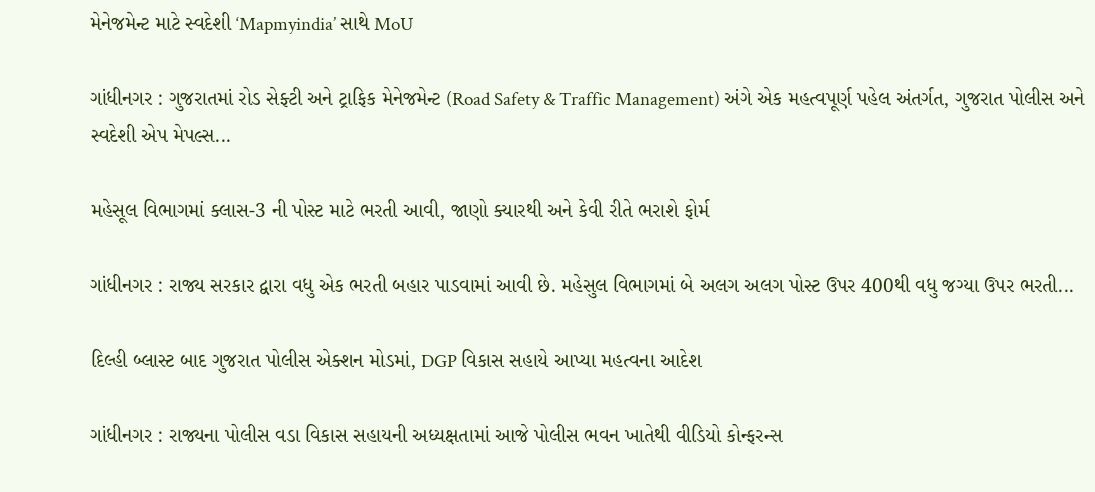મેનેજમેન્ટ માટે સ્વદેશી ‘Mapmyindia’ સાથે MoU

ગાંધીનગર : ગુજરાતમાં રોડ સેફ્ટી અને ટ્રાફિક મેનેજમેન્ટ (Road Safety & Traffic Management) અંગે એક મહત્વપૂર્ણ પહેલ અંતર્ગત, ગુજરાત પોલીસ અને સ્વદેશી એપ મેપલ્સ...

મહેસૂલ વિભાગમાં ક્લાસ-3 ની પોસ્ટ માટે ભરતી આવી, જાણો ક્યારથી અને કેવી રીતે ભરાશે ફોર્મ

ગાંધીનગર : રાજ્ય સરકાર દ્વારા વધુ એક ભરતી બહાર પાડવામાં આવી છે. મહેસુલ વિભાગમાં બે અલગ અલગ પોસ્ટ ઉપર 400થી વધુ જગ્યા ઉપર ભરતી...

દિલ્હી બ્લાસ્ટ બાદ ગુજરાત પોલીસ એક્શન મોડમાં, DGP વિકાસ સહાયે આપ્યા મહત્વના આદેશ

ગાંધીનગર : રાજ્યના પોલીસ વડા વિકાસ સહાયની અધ્યક્ષતામાં આજે પોલીસ ભવન ખાતેથી વીડિયો કોન્ફરન્સ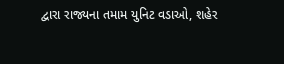દ્વારા રાજ્યના તમામ યુનિટ વડાઓ, શહેર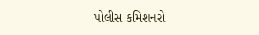પોલીસ કમિશનરો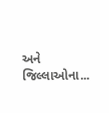અને જિલ્લાઓના...